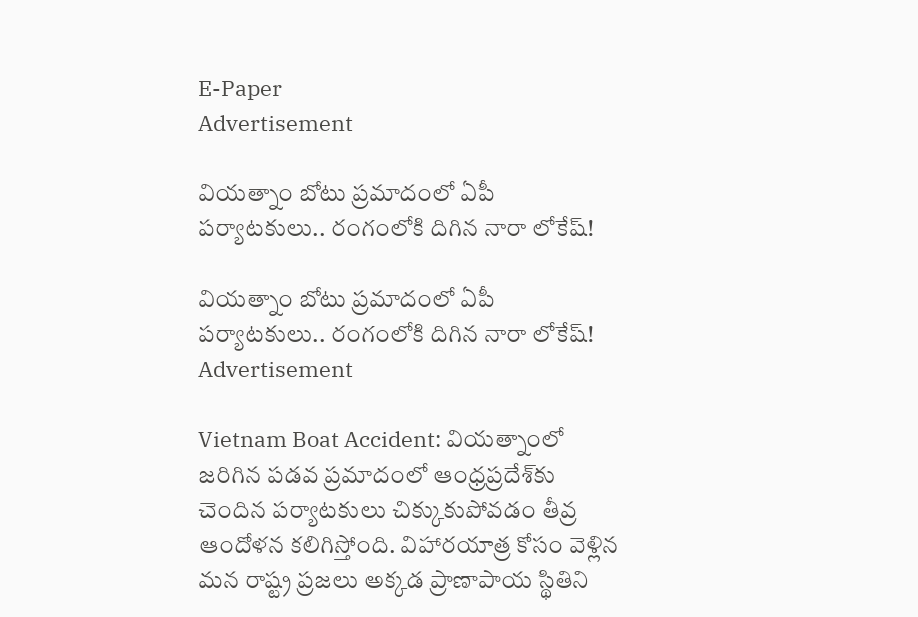E-Paper
Advertisement

వియత్నాం బోటు ప్రమాదంలో ఏపీ పర్యాటకులు.. రంగంలోకి దిగిన నారా లోకేష్!

వియత్నాం బోటు ప్రమాదంలో ఏపీ పర్యాటకులు.. రంగంలోకి దిగిన నారా లోకేష్!
Advertisement

Vietnam Boat Accident: వియత్నాంలో జరిగిన పడవ ప్రమాదంలో ఆంధ్రప్రదేశ్‌కు చెందిన పర్యాటకులు చిక్కుకుపోవడం తీవ్ర ఆందోళన కలిగిస్తోంది. విహారయాత్ర కోసం వెళ్లిన మన రాష్ట్ర ప్రజలు అక్కడ ప్రాణాపాయ స్థితిని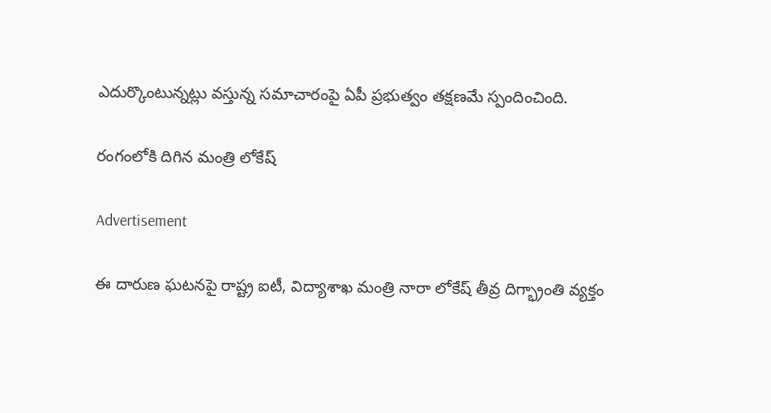ఎదుర్కొంటున్నట్లు వస్తున్న సమాచారంపై ఏపీ ప్రభుత్వం తక్షణమే స్పందించింది.

రంగంలోకి దిగిన మంత్రి లోకేష్

Advertisement

ఈ దారుణ ఘటనపై రాష్ట్ర ఐటీ, విద్యాశాఖ మంత్రి నారా లోకేష్ తీవ్ర దిగ్భ్రాంతి వ్యక్తం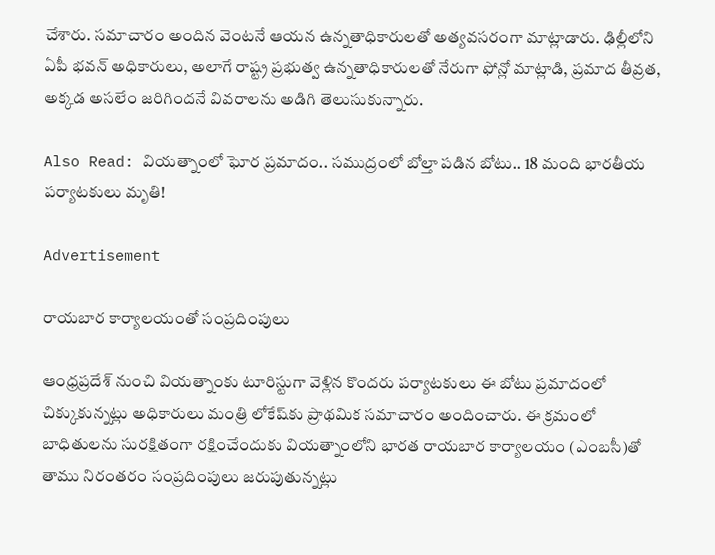చేశారు. సమాచారం అందిన వెంటనే ఆయన ఉన్నతాధికారులతో అత్యవసరంగా మాట్లాడారు. ఢిల్లీలోని ఏపీ భవన్ అధికారులు, అలాగే రాష్ట్ర ప్రభుత్వ ఉన్నతాధికారులతో నేరుగా ఫోన్లో మాట్లాడి, ప్రమాద తీవ్రత, అక్కడ అసలేం జరిగిందనే వివరాలను అడిగి తెలుసుకున్నారు.

Also Read: వియత్నాంలో ఘోర ప్రమాదం.. సముద్రంలో బోల్తా పడిన బోటు.. 18 మంది భారతీయ పర్యాటకులు మృతి!

Advertisement

రాయబార కార్యాలయంతో సంప్రదింపులు

ఆంధ్రప్రదేశ్ నుంచి వియత్నాంకు టూరిస్టుగా వెళ్లిన కొందరు పర్యాటకులు ఈ బోటు ప్రమాదంలో చిక్కుకున్నట్లు అధికారులు మంత్రి లోకేష్‌కు ప్రాథమిక సమాచారం అందించారు. ఈ క్రమంలో బాధితులను సురక్షితంగా రక్షించేందుకు వియత్నాంలోని భారత రాయబార కార్యాలయం (ఎంబసీ)తో తాము నిరంతరం సంప్రదింపులు జరుపుతున్నట్లు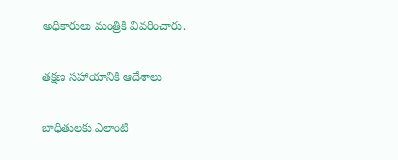అధికారులు మంత్రికి వివరించారు.

తక్షణ సహాయానికి ఆదేశాలు

బాధితులకు ఎలాంటి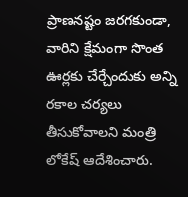ప్రాణనష్టం జరగకుండా, వారిని క్షేమంగా సొంత ఊర్లకు చేర్చేందుకు అన్ని రకాల చర్యలు తీసుకోవాలని మంత్రి లోకేష్ ఆదేశించారు.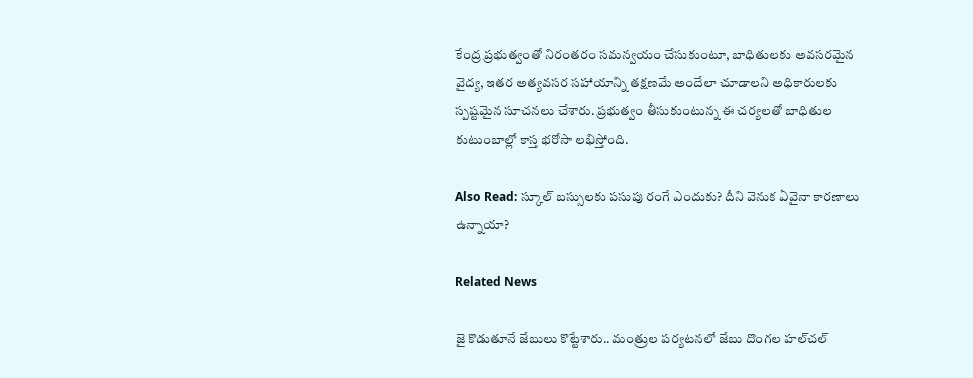కేంద్ర ప్రభుత్వంతో నిరంతరం సమన్వయం చేసుకుంటూ, బాధితులకు అవసరమైన వైద్య, ఇతర అత్యవసర సహాయాన్ని తక్షణమే అందేలా చూడాలని అధికారులకు స్పష్టమైన సూచనలు చేశారు. ప్రభుత్వం తీసుకుంటున్న ఈ చర్యలతో బాధితుల కుటుంబాల్లో కాస్త భరోసా లభిస్తోంది.

Also Read: స్కూల్ బస్సులకు పసుపు రంగే ఎందుకు? దీని వెనుక ఏవైనా కారణాలు ఉన్నాయా?

Related News

జై కొడుతూనే జేబులు కొట్టేశారు.. మంత్రుల పర్యటనలో జేబు దొంగల హల్‌చల్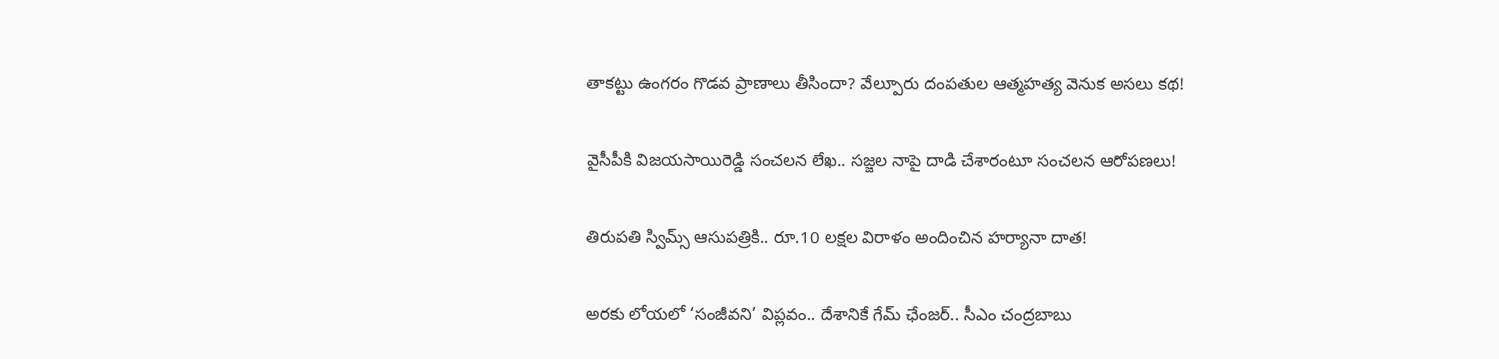తాకట్టు ఉంగరం గొడవ ప్రాణాలు తీసిందా? వేల్పూరు దంపతుల ఆత్మహత్య వెనుక అసలు కథ!

వైసీపీకి విజయసాయిరెడ్డి సంచలన లేఖ.. సజ్జల నాపై దాడి చేశారంటూ సంచలన ఆరోపణలు!

తిరుపతి స్విమ్స్ ఆసుపత్రికి.. రూ.10 లక్షల విరాళం అందించిన హర్యానా దాత!

అరకు లోయలో ‘సంజీవని’ విప్లవం.. దేశానికే గేమ్ ఛేంజర్.. సీఎం చంద్రబాబు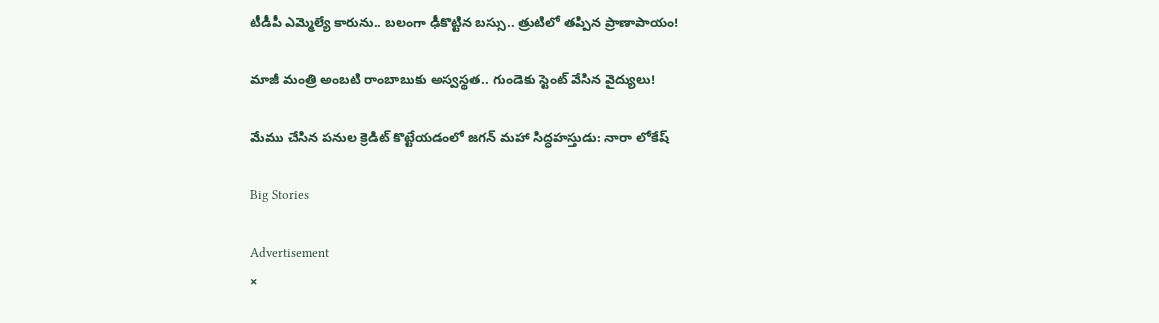టీడీపీ ఎమ్మెల్యే కారును.. బలంగా ఢీకొట్టిన బస్సు.. త్రుటిలో తప్పిన ప్రాణాపాయం!

మాజీ మంత్రి అంబటి రాంబాబుకు అస్వస్థత.. గుండెకు స్టెంట్ వేసిన వైద్యులు!

మేము చేసిన పనుల క్రెడిట్ కొట్టేయడంలో జగన్ మహా సిద్ధహస్తుడు: నారా లోకేష్

Big Stories

Advertisement
×